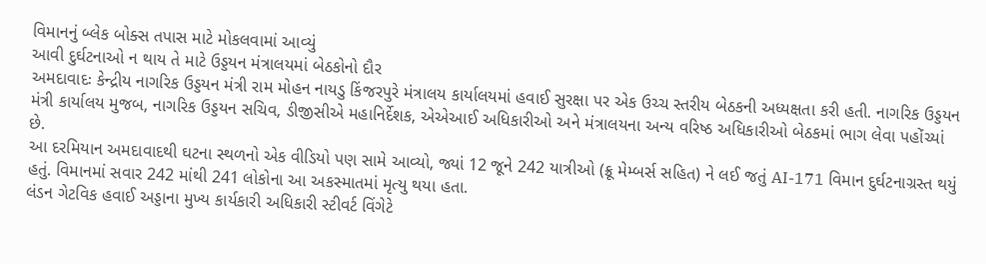વિમાનનું બ્લેક બોક્સ તપાસ માટે મોકલવામાં આવ્યું
આવી દુર્ઘટનાઓ ન થાય તે માટે ઉડ્ડયન મંત્રાલયમાં બેઠકોનો દૌર
અમદાવાદઃ કેન્દ્રીય નાગરિક ઉડ્ડયન મંત્રી રામ મોહન નાયડુ કિંજરપુરે મંત્રાલય કાર્યાલયમાં હવાઈ સુરક્ષા પર એક ઉચ્ચ સ્તરીય બેઠકની અધ્યક્ષતા કરી હતી. નાગરિક ઉડ્ડયન મંત્રી કાર્યાલય મુજબ, નાગરિક ઉડ્ડયન સચિવ, ડીજીસીએ મહાનિર્દેશક, એએઆઈ અધિકારીઓ અને મંત્રાલયના અન્ય વરિષ્ઠ અધિકારીઓ બેઠકમાં ભાગ લેવા પહોંચ્યાં છે.
આ દરમિયાન અમદાવાદથી ઘટના સ્થળનો એક વીડિયો પણ સામે આવ્યો, જ્યાં 12 જૂને 242 યાત્રીઓ (ક્રૂ મેમ્બર્સ સહિત) ને લઈ જતું AI-171 વિમાન દુર્ઘટનાગ્રસ્ત થયું હતું. વિમાનમાં સવાર 242 માંથી 241 લોકોના આ અકસ્માતમાં મૃત્યુ થયા હતા.
લંડન ગેટવિક હવાઈ અડ્ડાના મુખ્ય કાર્યકારી અધિકારી સ્ટીવર્ટ વિંગેટે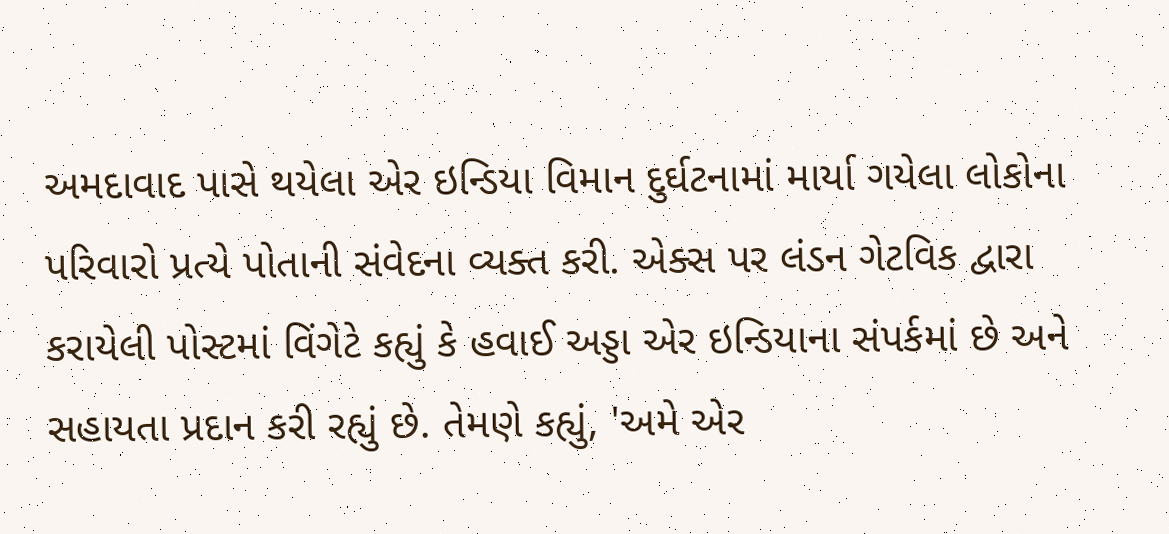અમદાવાદ પાસે થયેલા એર ઇન્ડિયા વિમાન દુર્ઘટનામાં માર્યા ગયેલા લોકોના પરિવારો પ્રત્યે પોતાની સંવેદના વ્યક્ત કરી. એક્સ પર લંડન ગેટવિક દ્વારા કરાયેલી પોસ્ટમાં વિંગેટે કહ્યું કે હવાઈ અડ્ડા એર ઇન્ડિયાના સંપર્કમાં છે અને સહાયતા પ્રદાન કરી રહ્યું છે. તેમણે કહ્યું, 'અમે એર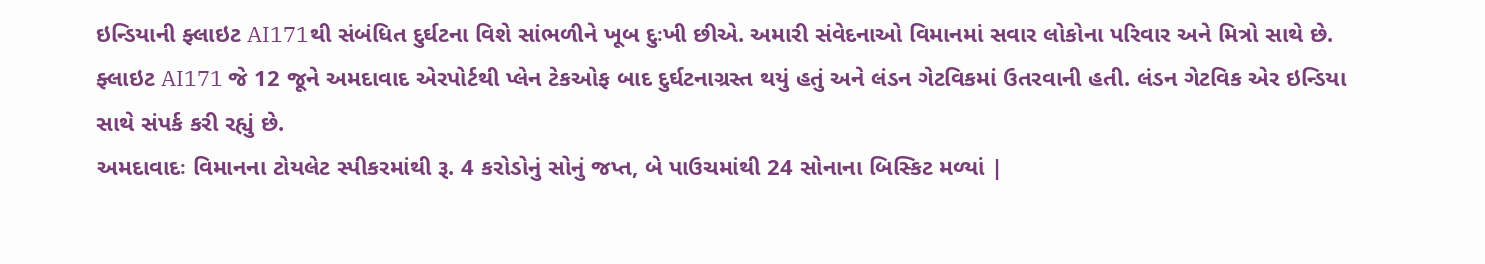ઇન્ડિયાની ફ્લાઇટ AI171થી સંબંધિત દુર્ઘટના વિશે સાંભળીને ખૂબ દુઃખી છીએ. અમારી સંવેદનાઓ વિમાનમાં સવાર લોકોના પરિવાર અને મિત્રો સાથે છે. ફ્લાઇટ AI171 જે 12 જૂને અમદાવાદ એરપોર્ટથી પ્લેન ટેકઓફ બાદ દુર્ઘટનાગ્રસ્ત થયું હતું અને લંડન ગેટવિકમાં ઉતરવાની હતી. લંડન ગેટવિક એર ઇન્ડિયા સાથે સંપર્ક કરી રહ્યું છે.
અમદાવાદઃ વિમાનના ટોયલેટ સ્પીકરમાંથી રૂ. 4 કરોડોનું સોનું જપ્ત, બે પાઉચમાંથી 24 સોનાના બિસ્કિટ મળ્યાં |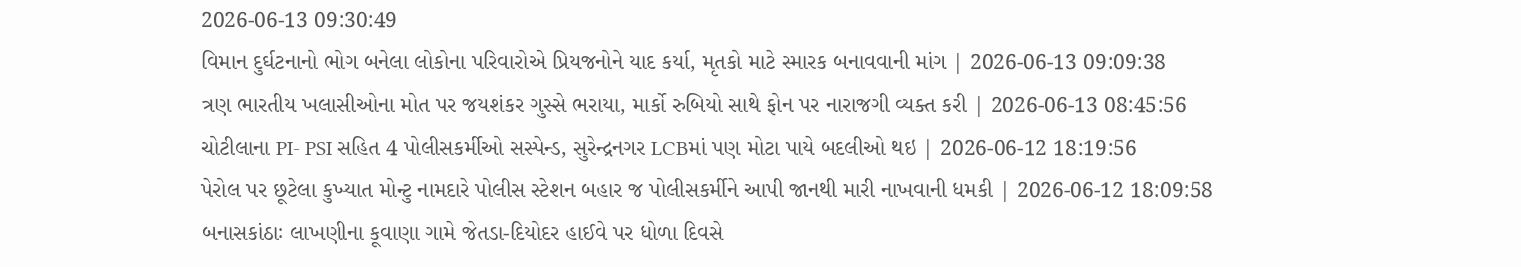2026-06-13 09:30:49
વિમાન દુર્ઘટનાનો ભોગ બનેલા લોકોના પરિવારોએ પ્રિયજનોને યાદ કર્યા, મૃતકો માટે સ્મારક બનાવવાની માંગ | 2026-06-13 09:09:38
ત્રણ ભારતીય ખલાસીઓના મોત પર જયશંકર ગુસ્સે ભરાયા, માર્કો રુબિયો સાથે ફોન પર નારાજગી વ્યક્ત કરી | 2026-06-13 08:45:56
ચોટીલાના PI- PSI સહિત 4 પોલીસકર્મીઓ સસ્પેન્ડ, સુરેન્દ્રનગર LCBમાં પણ મોટા પાયે બદલીઓ થઇ | 2026-06-12 18:19:56
પેરોલ પર છૂટેલા કુખ્યાત મોન્ટુ નામદારે પોલીસ સ્ટેશન બહાર જ પોલીસકર્મીને આપી જાનથી મારી નાખવાની ધમકી | 2026-06-12 18:09:58
બનાસકાંઠાઃ લાખણીના કૂવાણા ગામે જેતડા-દિયોદર હાઈવે પર ધોળા દિવસે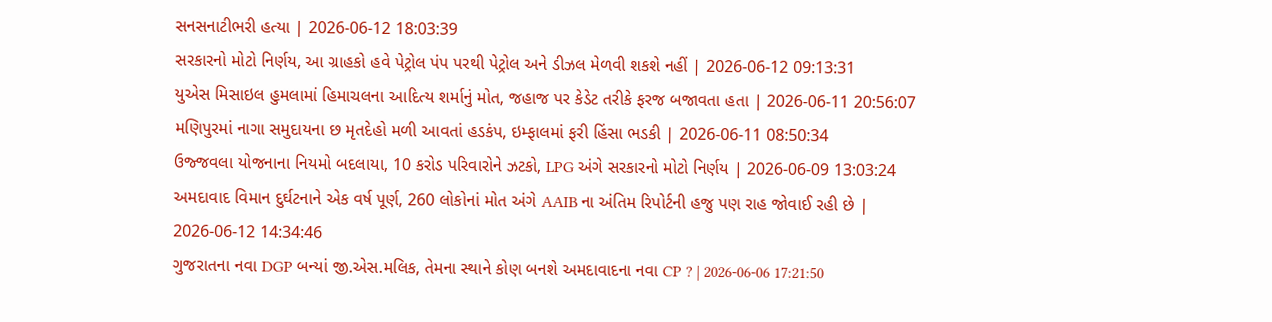સનસનાટીભરી હત્યા | 2026-06-12 18:03:39
સરકારનો મોટો નિર્ણય, આ ગ્રાહકો હવે પેટ્રોલ પંપ પરથી પેટ્રોલ અને ડીઝલ મેળવી શકશે નહીં | 2026-06-12 09:13:31
યુએસ મિસાઇલ હુમલામાં હિમાચલના આદિત્ય શર્માનું મોત, જહાજ પર કેડેટ તરીકે ફરજ બજાવતા હતા | 2026-06-11 20:56:07
મણિપુરમાં નાગા સમુદાયના છ મૃતદેહો મળી આવતાં હડકંપ, ઇમ્ફાલમાં ફરી હિંસા ભડકી | 2026-06-11 08:50:34
ઉજ્જવલા યોજનાના નિયમો બદલાયા, 10 કરોડ પરિવારોને ઝટકો, LPG અંગે સરકારનો મોટો નિર્ણય | 2026-06-09 13:03:24
અમદાવાદ વિમાન દુર્ઘટનાને એક વર્ષ પૂર્ણ, 260 લોકોનાં મોત અંગે AAIB ના અંતિમ રિપોર્ટની હજુ પણ રાહ જોવાઈ રહી છે | 2026-06-12 14:34:46
ગુજરાતના નવા DGP બન્યાં જી.એસ.મલિક, તેમના સ્થાને કોણ બનશે અમદાવાદના નવા CP ? | 2026-06-06 17:21:50